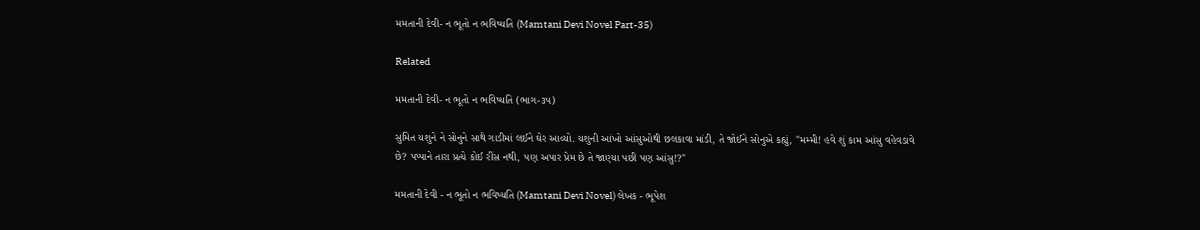મમતાની દેવી- ન ભૂતો ન ભવિષ્યતિ (Mamtani Devi Novel Part-35)

Related

મમતાની દેવી- ન ભૂતો ન ભવિષ્યતિ (ભાગ-૩૫)

સુમિત યશુને ને સોનુને સાથે ગાડીમાં લઈને ઘેર આવ્યો. યશુની આંખો આંસુઓથી છલકાવા માંડી, તે જોઈને સોનુએ કહ્યું, "મમ્મી! હવે શું કામ આંસુ વહેવડાવે છે? પપ્પાને તારા પ્રત્યે કોઈ રીંસ નથી, પણ અપાર પ્રેમ છે તે જાણ્યા પછી પણ આંસુ!?"

મમતાની દેવી - ન ભૂતો ન ભવિષ્યતિ (Mamtani Devi Novel) લેખક - ભૂપેશ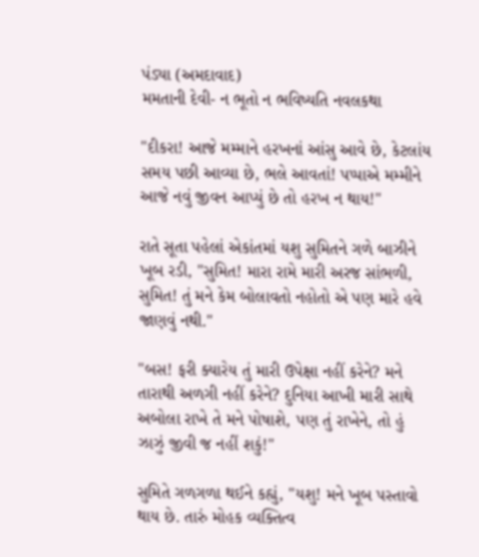પંડ્યા (અમદાવાદ)
મમતાની દેવી- ન ભૂતો ન ભવિષ્યતિ નવલકથા

"દીકરા! આજે મમ્માને હરખનાં આંસુ આવે છે, કેટલાંય સમય પછી આવ્યા છે, ભલે આવતાં! પપ્પાએ મમ્મીને આજે નવું જીવન આપ્યું છે તો હરખ ન થાય!"

રાતે સૂતા પહેલાં એકાંતમાં યશુ સુમિતને ગળે બાઝીને ખૂબ રડી, "સુમિત! મારા રામે મારી અરજ સાંભળી, સુમિત! તું મને કેમ બોલાવતો નહોતો એ પણ મારે હવે જાણવું નથી."

"બસ! ફરી ક્યારેય તું મારી ઉપેક્ષા નહીં કરેને? મને તારાથી અળગી નહીં કરેને? દુનિયા આખી મારી સાથે અબોલા રાખે તે મને પોષાશે, પણ તું રાખેને, તો હું ઝાઝું જીવી જ નહીં શકું!"

સુમિતે ગળગળા થઈને કહ્યું, "યશુ! મને ખૂબ પસ્તાવો થાય છે. તારું મોહક વ્યક્તિત્વ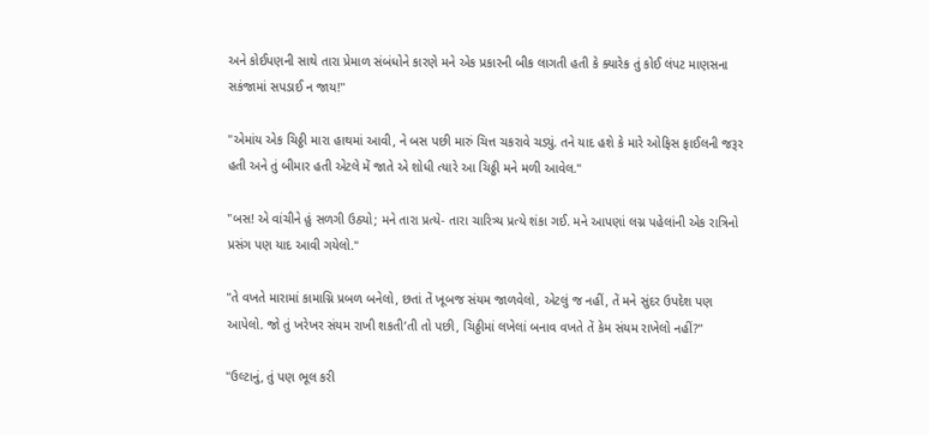અને કોઈપણની સાથે તારા પ્રેમાળ સંબંધોને કારણે મને એક પ્રકારની બીક લાગતી હતી કે ક્યારેક તું કોઈ લંપટ માણસના સકંજામાં સપડાઈ ન જાય!"

"એમાંય એક ચિઠ્ઠી મારા હાથમાં આવી, ને બસ પછી મારું ચિત્ત ચકરાવે ચડ્યું. તને યાદ હશે કે મારે ઓફિસ ફાઈલની જરૂર હતી અને તું બીમાર હતી એટલે મેં જાતે એ શોધી ત્યારે આ ચિઠ્ઠી મને મળી આવેલ."

"બસ! એ વાંચીને હું સળગી ઉઠ્યો; મને તારા પ્રત્યે- તારા ચારિત્ર્ય પ્રત્યે શંકા ગઈ. મને આપણાં લગ્ન પહેલાંની એક રાત્રિનો પ્રસંગ પણ યાદ આવી ગયેલો."

"તે વખતે મારામાં કામાગ્નિ પ્રબળ બનેલો, છતાં તેં ખૂબજ સંયમ જાળવેલો, એટલું જ નહીં, તેં મને સુંદર ઉપદેશ પણ આપેલો. જો તું ખરેખર સંયમ રાખી શકતી’તી તો પછી, ચિઠ્ઠીમાં લખેલાં બનાવ વખતે તેં કેમ સંયમ રાખેલો નહીં?"

"ઉલ્ટાનું, તું પણ ભૂલ કરી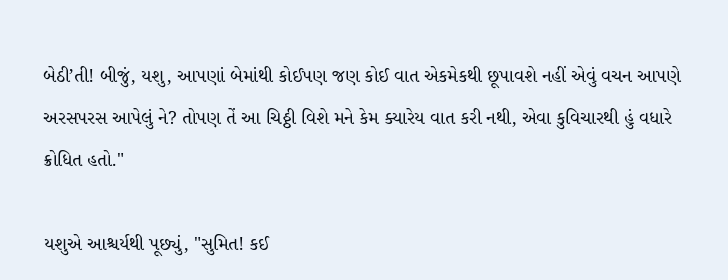બેઠી’તી! બીજું, યશુ, આપણાં બેમાંથી કોઈપણ જણ કોઈ વાત એકમેકથી છૂપાવશે નહીં એવું વચન આપણે અરસપરસ આપેલું ને? તોપણ તેં આ ચિઠ્ઠી વિશે મને કેમ ક્યારેય વાત કરી નથી, એવા કુવિચારથી હું વધારે ક્રોધિત હતો."

યશુએ આશ્ચર્યથી પૂછ્યું, "સુમિત! કઈ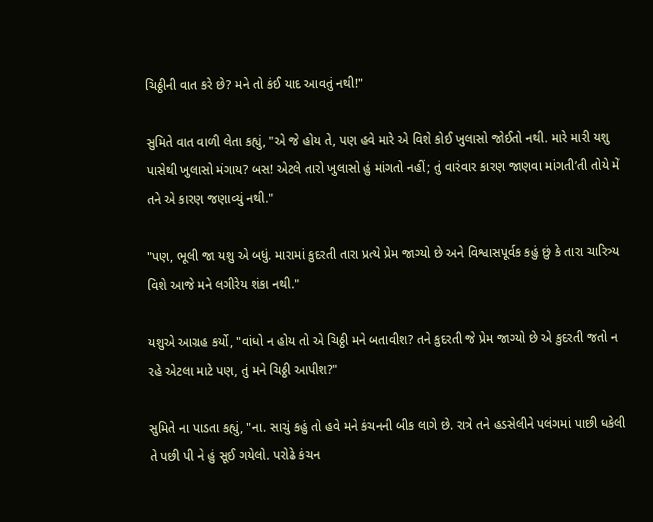ચિઠ્ઠીની વાત કરે છે? મને તો કંઈ યાદ આવતું નથી!"

સુમિતે વાત વાળી લેતા કહ્યું, "એ જે હોય તે, પણ હવે મારે એ વિશે કોઈ ખુલાસો જોઈતો નથી. મારે મારી યશુ પાસેથી ખુલાસો મંગાય? બસ! એટલે તારો ખુલાસો હું માંગતો નહીં; તું વારંવાર કારણ જાણવા માંગતી’તી તોયે મેં તને એ કારણ જણાવ્યું નથી."

"પણ, ભૂલી જા યશુ એ બધું. મારામાં કુદરતી તારા પ્રત્યે પ્રેમ જાગ્યો છે અને વિશ્વાસપૂર્વક કહું છું કે તારા ચારિત્ર્ય વિશે આજે મને લગીરેય શંકા નથી."

યશુએ આગ્રહ કર્યો, "વાંધો ન હોય તો એ ચિઠ્ઠી મને બતાવીશ? તને કુદરતી જે પ્રેમ જાગ્યો છે એ કુદરતી જતો ન રહે એટલા માટે પણ, તું મને ચિઠ્ઠી આપીશ?"

સુમિતે ના પાડતા કહ્યું, "ના. સાચું કહું તો હવે મને કંચનની બીક લાગે છે. રાત્રે તને હડસેલીને પલંગમાં પાછી ધકેલી તે પછી પી ને હું સૂઈ ગયેલો. પરોઢે કંચન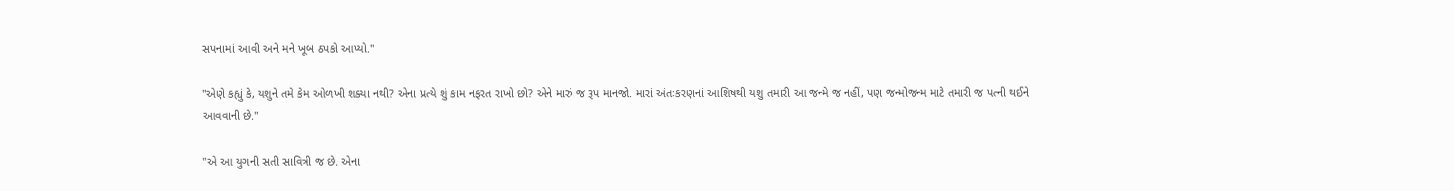સપનામાં આવી અને મને ખૂબ ઠપકો આપ્યો."

"એણે કહ્યું કે, યશુને તમે કેમ ઓળખી શક્યા નથી? એના પ્રત્યે શું કામ નફરત રાખો છો? એને મારું જ રૂપ માનજો. મારાં અંતઃકરણનાં આશિષથી યશુ તમારી આ જન્મે જ નહીં, પણ જન્મોજન્મ માટે તમારી જ પત્ની થઈને આવવાની છે."

"એ આ યુગની સતી સાવિત્રી જ છે. એના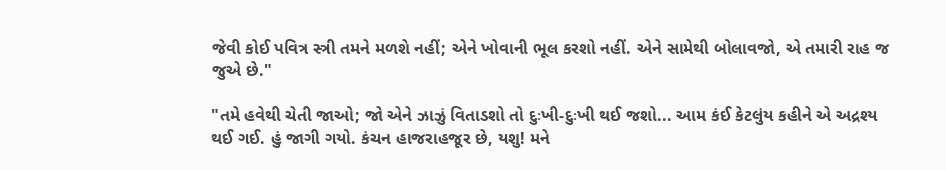જેવી કોઈ પવિત્ર સ્ત્રી તમને મળશે નહીં; એને ખોવાની ભૂલ કરશો નહીં. એને સામેથી બોલાવજો, એ તમારી રાહ જ જુએ છે."

"તમે હવેથી ચેતી જાઓ; જો એને ઝાઝું વિતાડશો તો દુઃખી-દુઃખી થઈ જશો... આમ કંઈ કેટલુંય કહીને એ અદ્રશ્ય થઈ ગઈ. હું જાગી ગયો. કંચન હાજરાહજૂર છે, યશુ! મને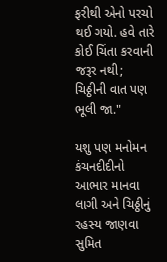ફરીથી એનો પરચો થઈ ગયો. હવે તારે કોઈ ચિંતા કરવાની જરૂર નથી; ચિઠ્ઠીની વાત પણ ભૂલી જા."

યશુ પણ મનોમન કંચનદીદીનો આભાર માનવા લાગી અને ચિઠ્ઠીનું રહસ્ય જાણવા સુમિત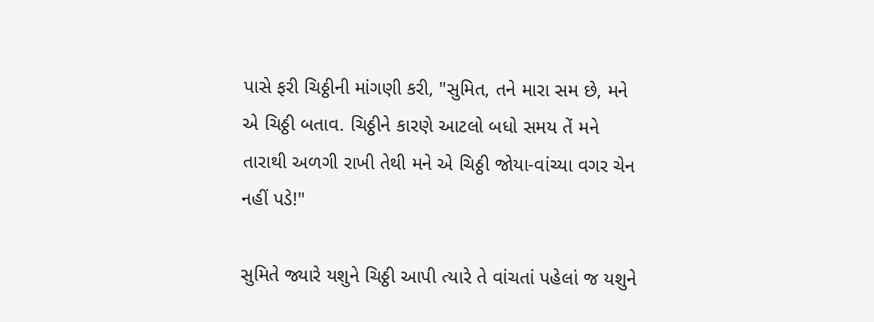પાસે ફરી ચિઠ્ઠીની માંગણી કરી, "સુમિત, તને મારા સમ છે, મને એ ચિઠ્ઠી બતાવ. ચિઠ્ઠીને કારણે આટલો બધો સમય તેં મને તારાથી અળગી રાખી તેથી મને એ ચિઠ્ઠી જોયા-વાંચ્યા વગર ચેન નહીં પડે!"

સુમિતે જ્યારે યશુને ચિઠ્ઠી આપી ત્યારે તે વાંચતાં પહેલાં જ યશુને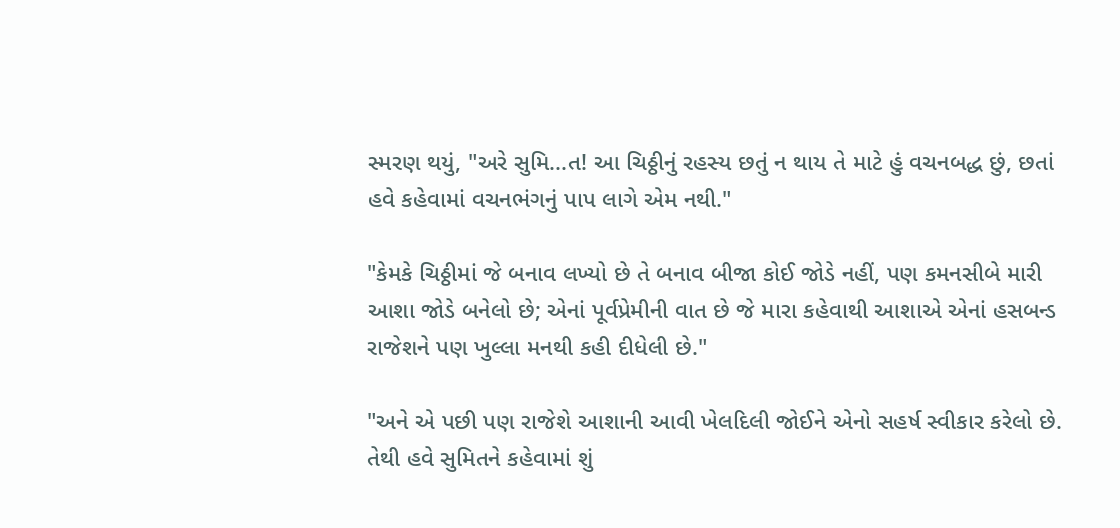સ્મરણ થયું, "અરે સુમિ...ત! આ ચિઠ્ઠીનું રહસ્ય છતું ન થાય તે માટે હું વચનબદ્ધ છું, છતાં હવે કહેવામાં વચનભંગનું પાપ લાગે એમ નથી."

"કેમકે ચિઠ્ઠીમાં જે બનાવ લખ્યો છે તે બનાવ બીજા કોઈ જોડે નહીં, પણ કમનસીબે મારી આશા જોડે બનેલો છે; એનાં પૂર્વપ્રેમીની વાત છે જે મારા કહેવાથી આશાએ એનાં હસબન્ડ રાજેશને પણ ખુલ્લા મનથી કહી દીધેલી છે."

"અને એ પછી પણ રાજેશે આશાની આવી ખેલદિલી જોઈને એનો સહર્ષ સ્વીકાર કરેલો છે. તેથી હવે સુમિતને કહેવામાં શું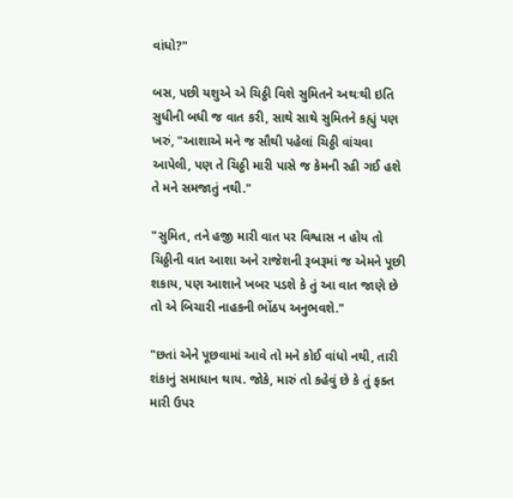વાંધો?"

બસ, પછી યશુએ એ ચિઠ્ઠી વિશે સુમિતને અથઃથી ઇતિ સુધીની બધી જ વાત કરી, સાથે સાથે સુમિતને કહ્યું પણ ખરું, "આશાએ મને જ સૌથી પહેલાં ચિઠ્ઠી વાંચવા આપેલી, પણ તે ચિઠ્ઠી મારી પાસે જ કેમની રહી ગઈ હશે તે મને સમજાતું નથી."

"સુમિત, તને હજી મારી વાત પર વિશ્વાસ ન હોય તો ચિઠ્ઠીની વાત આશા અને રાજેશની રૂબરૂમાં જ એમને પૂછી શકાય, પણ આશાને ખબર પડશે કે તું આ વાત જાણે છે તો એ બિચારી નાહકની ભોંઠપ અનુભવશે."

"છતાં એને પૂછવામાં આવે તો મને કોઈ વાંધો નથી, તારી શંકાનું સમાધાન થાય. જોકે, મારું તો કહેવું છે કે તું ફક્ત મારી ઉપર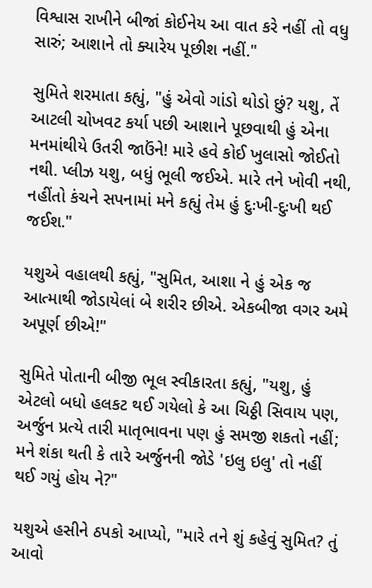વિશ્વાસ રાખીને બીજાં કોઈનેય આ વાત કરે નહીં તો વધુ સારું; આશાને તો ક્યારેય પૂછીશ નહીં."

સુમિતે શરમાતા કહ્યું, "હું એવો ગાંડો થોડો છું? યશુ, તેં આટલી ચોખવટ કર્યા પછી આશાને પૂછવાથી હું એના મનમાંથીયે ઉતરી જાઉંને! મારે હવે કોઈ ખુલાસો જોઈતો નથી. પ્લીઝ યશુ, બધું ભૂલી જઈએ. મારે તને ખોવી નથી, નહીંતો કંચને સપનામાં મને કહ્યું તેમ હું દુઃખી-દુઃખી થઈ જઈશ."

યશુએ વહાલથી કહ્યું, "સુમિત, આશા ને હું એક જ આત્માથી જોડાયેલાં બે શરીર છીએ. એકબીજા વગર અમે અપૂર્ણ છીએ!"

સુમિતે પોતાની બીજી ભૂલ સ્વીકારતા કહ્યું, "યશુ, હું એટલો બધો હલકટ થઈ ગયેલો કે આ ચિઠ્ઠી સિવાય પણ, અર્જુન પ્રત્યે તારી માતૃભાવના પણ હું સમજી શકતો નહીં; મને શંકા થતી કે તારે અર્જુનની જોડે 'ઇલુ ઇલુ' તો નહીં થઈ ગયું હોય ને?"

યશુએ હસીને ઠપકો આપ્યો, "મારે તને શું કહેવું સુમિત? તું આવો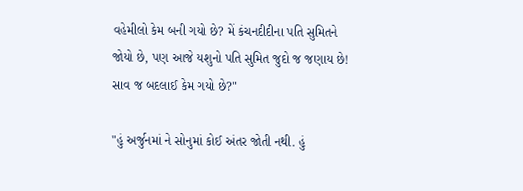વહેમીલો કેમ બની ગયો છે? મેં કંચનદીદીના પતિ સુમિતને જોયો છે, પણ આજે યશુનો પતિ સુમિત જુદો જ જણાય છે! સાવ જ બદલાઈ કેમ ગયો છે?"

"હું અર્જુનમાં ને સોનુમાં કોઈ અંતર જોતી નથી. હું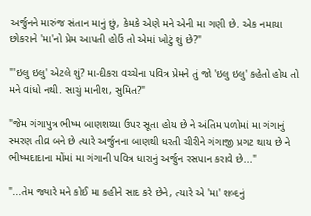અર્જુનને મારુંજ સંતાન માનું છું, કેમકે એણે મને એની મા ગણી છે. એક નમાયા છોકરાને 'મા'નો પ્રેમ આપતી હોઉં તો એમાં ખોટું શું છે?"

"'ઇલુ ઇલુ' એટલે શું? મા-દીકરા વચ્ચેના પવિત્ર પ્રેમને તું જો 'ઇલુ ઇલુ' કહેતો હોય તો મને વાંધો નથી. સાચું માનીશ, સુમિત?"

"જેમ ગંગાપુત્ર ભીષ્મ બાણશય્યા ઉપર સૂતા હોય છે ને અંતિમ પળોમાં મા ગંગાનું સ્મરણ તીવ્ર બને છે ત્યારે અર્જુનના બાણથી ધરતી ચીરીને ગંગાજી પ્રગટ થાય છે ને ભીષ્મદાદાના મોંમાં મા ગંગાની પવિત્ર ધારાનું અર્જુન રસપાન કરાવે છે..."

"...તેમ જ્યારે મને કોઈ મા કહીને સાદ કરે છેને, ત્યારે એ 'મા' શબ્દનું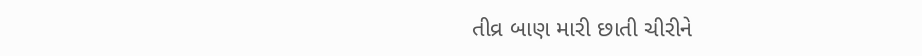તીવ્ર બાણ મારી છાતી ચીરીને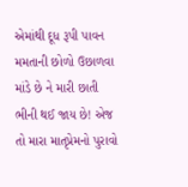એમાંથી દૂધ રૂપી પાવન મમતાની છોળો ઉછાળવા માંડે છે ને મારી છાતી ભીની થઈ જાય છે! એજ તો મારા માતૃપ્રેમનો પુરાવો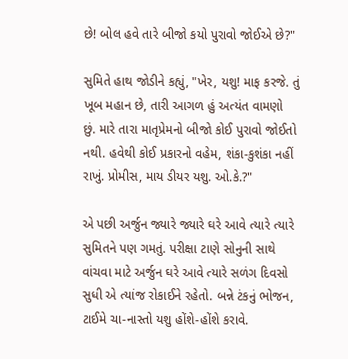છે! બોલ હવે તારે બીજો કયો પુરાવો જોઈએ છે?"

સુમિતે હાથ જોડીને કહ્યું, "ખેર, યશુ! માફ કરજે. તું ખૂબ મહાન છે, તારી આગળ હું અત્યંત વામણો છું. મારે તારા માતૃપ્રેમનો બીજો કોઈ પુરાવો જોઈતો નથી. હવેથી કોઈ પ્રકારનો વહેમ, શંકા-કુશંકા નહીં રાખું. પ્રોમીસ, માય ડીયર યશુ. ઓ.કે.?"

એ પછી અર્જુન જ્યારે જ્યારે ઘરે આવે ત્યારે ત્યારે સુમિતને પણ ગમતું. પરીક્ષા ટાણે સોનુની સાથે વાંચવા માટે અર્જુન ઘરે આવે ત્યારે સળંગ દિવસો સુધી એ ત્યાંજ રોકાઈને રહેતો. બન્ને ટંકનું ભોજન, ટાઈમે ચા-નાસ્તો યશુ હોંશે-હોંશે કરાવે.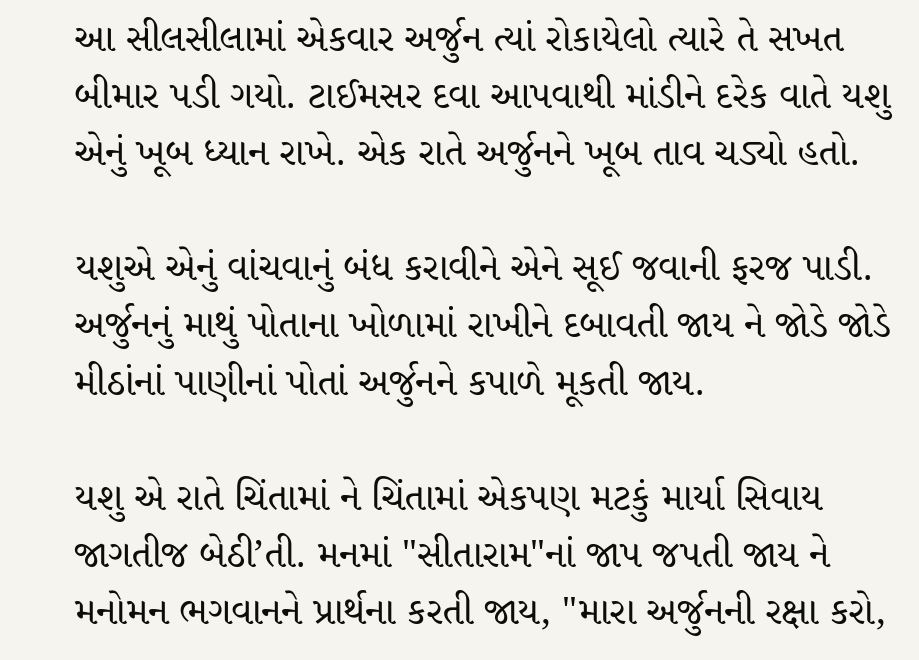આ સીલસીલામાં એકવાર અર્જુન ત્યાં રોકાયેલો ત્યારે તે સખત બીમાર પડી ગયો. ટાઈમસર દવા આપવાથી માંડીને દરેક વાતે યશુ એનું ખૂબ ધ્યાન રાખે. એક રાતે અર્જુનને ખૂબ તાવ ચડ્યો હતો.

યશુએ એનું વાંચવાનું બંધ કરાવીને એને સૂઈ જવાની ફરજ પાડી. અર્જુનનું માથું પોતાના ખોળામાં રાખીને દબાવતી જાય ને જોડે જોડે મીઠાંનાં પાણીનાં પોતાં અર્જુનને કપાળે મૂકતી જાય.

યશુ એ રાતે ચિંતામાં ને ચિંતામાં એકપણ મટકું માર્યા સિવાય જાગતીજ બેઠી’તી. મનમાં "સીતારામ"નાં જાપ જપતી જાય ને મનોમન ભગવાનને પ્રાર્થના કરતી જાય, "મારા અર્જુનની રક્ષા કરો,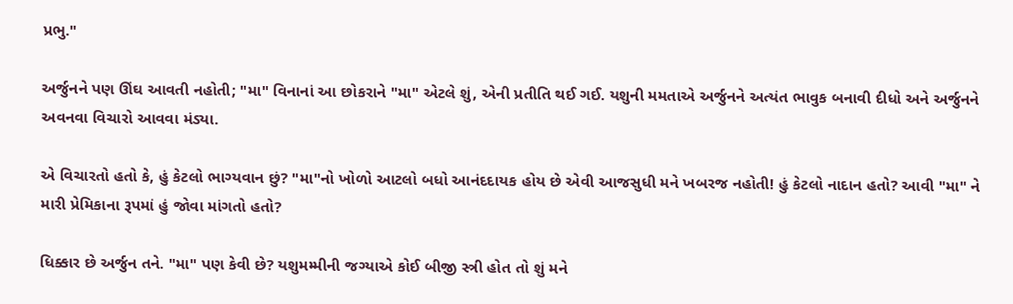પ્રભુ."

અર્જુનને પણ ઊંઘ આવતી નહોતી; "મા" વિનાનાં આ છોકરાને "મા" એટલે શું, એની પ્રતીતિ થઈ ગઈ. યશુની મમતાએ અર્જુનને અત્યંત ભાવુક બનાવી દીધો અને અર્જુનને અવનવા વિચારો આવવા મંડ્યા.

એ વિચારતો હતો કે, હું કેટલો ભાગ્યવાન છું? "મા"નો ખોળો આટલો બધો આનંદદાયક હોય છે એવી આજસુધી મને ખબરજ નહોતી! હું કેટલો નાદાન હતો? આવી "મા" ને મારી પ્રેમિકાના રૂપમાં હું જોવા માંગતો હતો?

ધિક્કાર છે અર્જુન તને. "મા" પણ કેવી છે? યશુમમ્મીની જગ્યાએ કોઈ બીજી સ્ત્રી હોત તો શું મને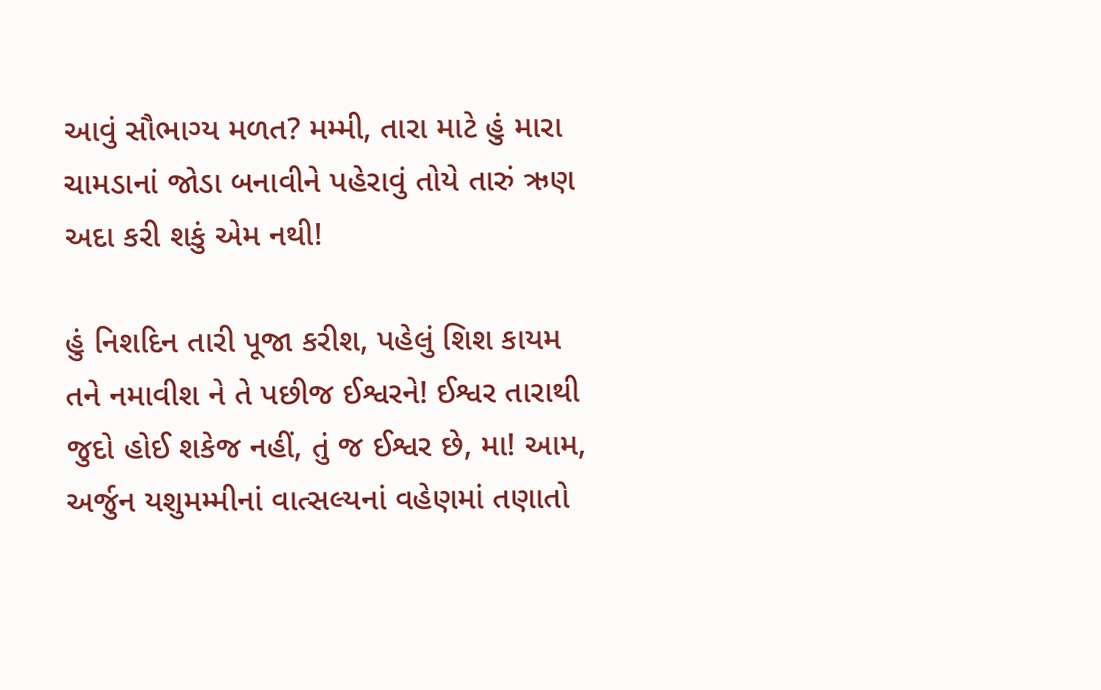આવું સૌભાગ્ય મળત? મમ્મી, તારા માટે હું મારા ચામડાનાં જોડા બનાવીને પહેરાવું તોયે તારું ઋણ અદા કરી શકું એમ નથી!

હું નિશદિન તારી પૂજા કરીશ, પહેલું શિશ કાયમ તને નમાવીશ ને તે પછીજ ઈશ્વરને! ઈશ્વર તારાથી જુદો હોઈ શકેજ નહીં, તું જ ઈશ્વર છે, મા! આમ, અર્જુન યશુમમ્મીનાં વાત્સલ્યનાં વહેણમાં તણાતો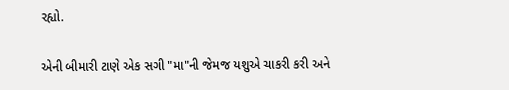રહ્યો.

એની બીમારી ટાણે એક સગી "મા"ની જેમજ યશુએ ચાકરી કરી અને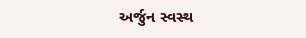અર્જુન સ્વસ્થ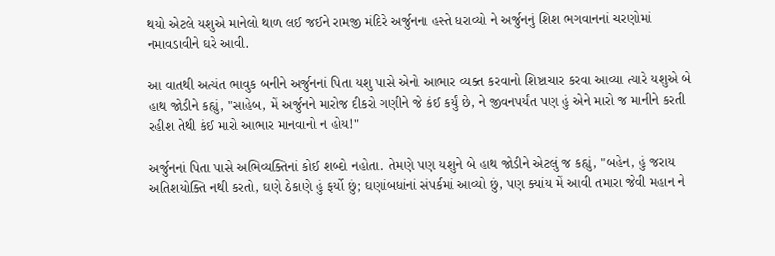થયો એટલે યશુએ માનેલો થાળ લઈ જઈને રામજી મંદિરે અર્જુનના હસ્તે ધરાવ્યો ને અર્જુનનું શિશ ભગવાનનાં ચરણોમાં નમાવડાવીને ઘરે આવી.

આ વાતથી અત્યંત ભાવુક બનીને અર્જુનનાં પિતા યશુ પાસે એનો આભાર વ્યક્ત કરવાનો શિષ્ટાચાર કરવા આવ્યા ત્યારે યશુએ બે હાથ જોડીને કહ્યું, "સાહેબ, મેં અર્જુનને મારોજ દીકરો ગણીને જે કંઈ કર્યું છે, ને જીવનપર્યંત પણ હું એને મારો જ માનીને કરતી રહીશ તેથી કંઈ મારો આભાર માનવાનો ન હોય!"

અર્જુનનાં પિતા પાસે અભિવ્યક્તિનાં કોઈ શબ્દો નહોતા. તેમણે પણ યશુને બે હાથ જોડીને એટલું જ કહ્યું, "બહેન, હું જરાય અતિશયોક્તિ નથી કરતો, ઘણે ઠેકાણે હું ફર્યો છું; ઘણાંબધાંનાં સંપર્કમાં આવ્યો છું, પણ ક્યાંય મેં આવી તમારા જેવી મહાન ને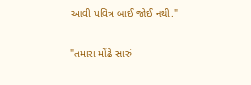આવી પવિત્ર બાઈ જોઈ નથી."

"તમારા મોંઢે સારું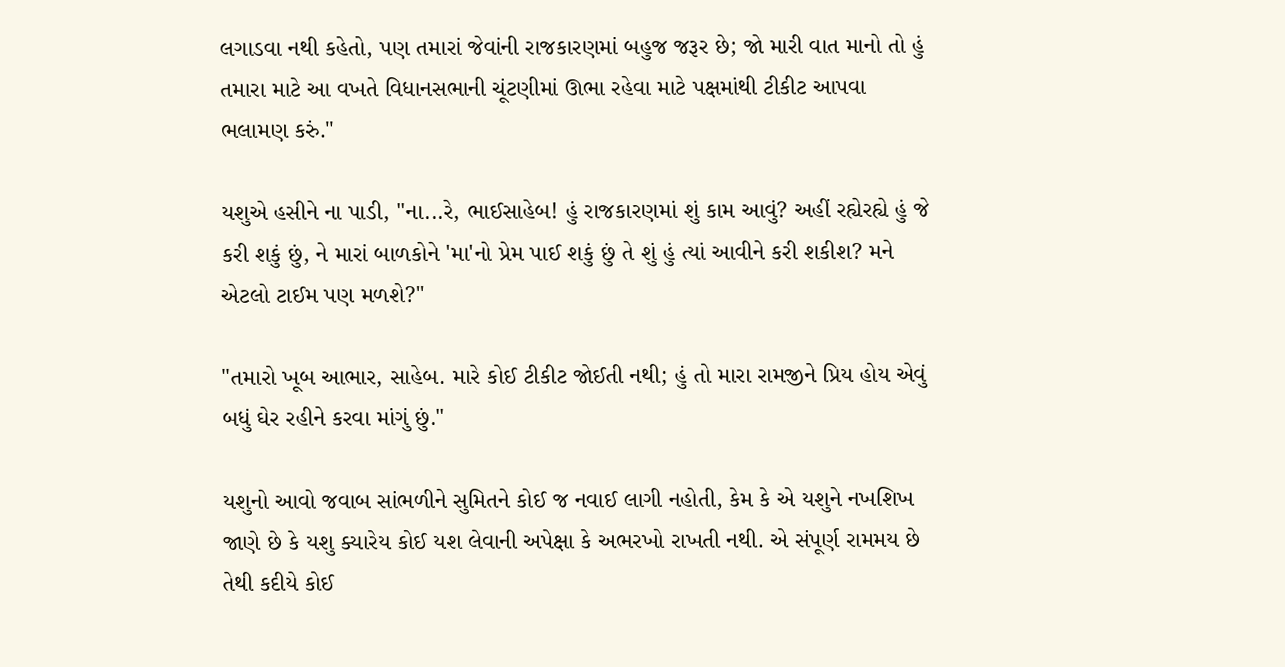લગાડવા નથી કહેતો, પણ તમારાં જેવાંની રાજકારણમાં બહુજ જરૂર છે; જો મારી વાત માનો તો હું તમારા માટે આ વખતે વિધાનસભાની ચૂંટણીમાં ઊભા રહેવા માટે પક્ષમાંથી ટીકીટ આપવા ભલામણ કરું."

યશુએ હસીને ના પાડી, "ના...રે, ભાઈસાહેબ! હું રાજકારણમાં શું કામ આવું? અહીં રહ્યેરહ્યે હું જે કરી શકું છું, ને મારાં બાળકોને 'મા'નો પ્રેમ પાઈ શકું છું તે શું હું ત્યાં આવીને કરી શકીશ? મને એટલો ટાઈમ પણ મળશે?"

"તમારો ખૂબ આભાર, સાહેબ. મારે કોઈ ટીકીટ જોઈતી નથી; હું તો મારા રામજીને પ્રિય હોય એવું બધું ઘેર રહીને કરવા માંગું છું."

યશુનો આવો જવાબ સાંભળીને સુમિતને કોઈ જ નવાઈ લાગી નહોતી, કેમ કે એ યશુને નખશિખ જાણે છે કે યશુ ક્યારેય કોઈ યશ લેવાની અપેક્ષા કે અભરખો રાખતી નથી. એ સંપૂર્ણ રામમય છે તેથી કદીયે કોઈ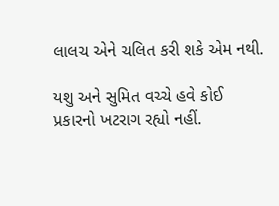લાલચ એને ચલિત કરી શકે એમ નથી.

યશુ અને સુમિત વચ્ચે હવે કોઈ પ્રકારનો ખટરાગ રહ્યો નહીં.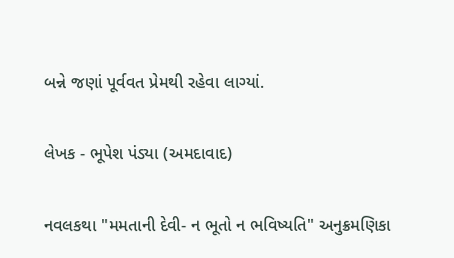બન્ને જણાં પૂર્વવત પ્રેમથી રહેવા લાગ્યાં.

લેખક - ભૂપેશ પંડ્યા (અમદાવાદ)

નવલકથા "મમતાની દેવી- ન ભૂતો ન ભવિષ્યતિ" અનુક્રમણિકા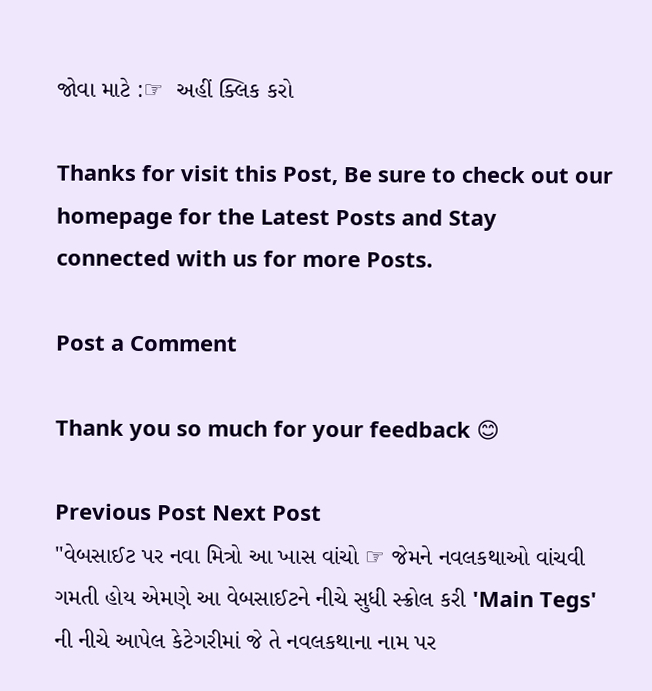જોવા માટે :☞  અહીં ક્લિક કરો

Thanks for visit this Post, Be sure to check out our homepage for the Latest Posts and Stay connected with us for more Posts.

Post a Comment

Thank you so much for your feedback 😊

Previous Post Next Post
"વેબસાઈટ પર નવા મિત્રો આ ખાસ વાંચો ☞ જેમને નવલકથાઓ વાંચવી ગમતી હોય એમણે આ વેબસાઈટને નીચે સુધી સ્ક્રોલ કરી 'Main Tegs' ની નીચે આપેલ કેટેગરીમાં જે તે નવલકથાના નામ પર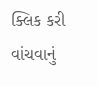ક્લિક કરી વાંચવાનું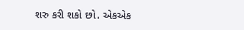શરુ કરી શકો છો. એકએક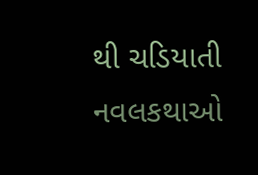થી ચડિયાતી નવલકથાઓ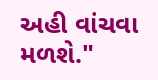અહી વાંચવા મળશે."